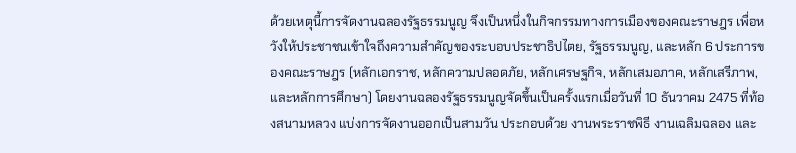ด้วยเหตุนี้การจัดงานฉลองรัฐธรรมนูญ จึงเป็นหนึ่งในกิจกรรมทางการเมืองของคณะราษฎร เพื่อหวังให้ประชาชนเข้าใจถึงความสำคัญของระบอบประชาธิปไตย, รัฐธรรมนูญ, และหลัก 6 ประการของคณะราษฎร (หลักเอกราช, หลักความปลอดภัย, หลักเศรษฐกิจ, หลักเสมอภาค, หลักเสรีภาพ, และหลักการศึกษา) โดยงานฉลองรัฐธรรมนูญจัดขึ้นเป็นครั้งแรกเมื่อวันที่ 10 ธันวาคม 2475 ที่ท้องสนามหลวง แบ่งการจัดงานออกเป็นสามวัน ประกอบด้วย งานพระราชพิธี งานเฉลิมฉลอง และ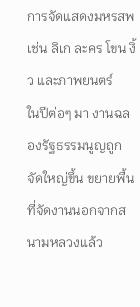การจัดแสดงมหรสพ เช่น ลิเก ละคร โขน งิ้ว และภาพยนตร์
ในปีต่อๆ มา งานฉลองรัฐธรรมนูญถูกจัดใหญ่ขึ้น ขยายพื้นที่จัดงานนอกจากสนามหลวงแล้ว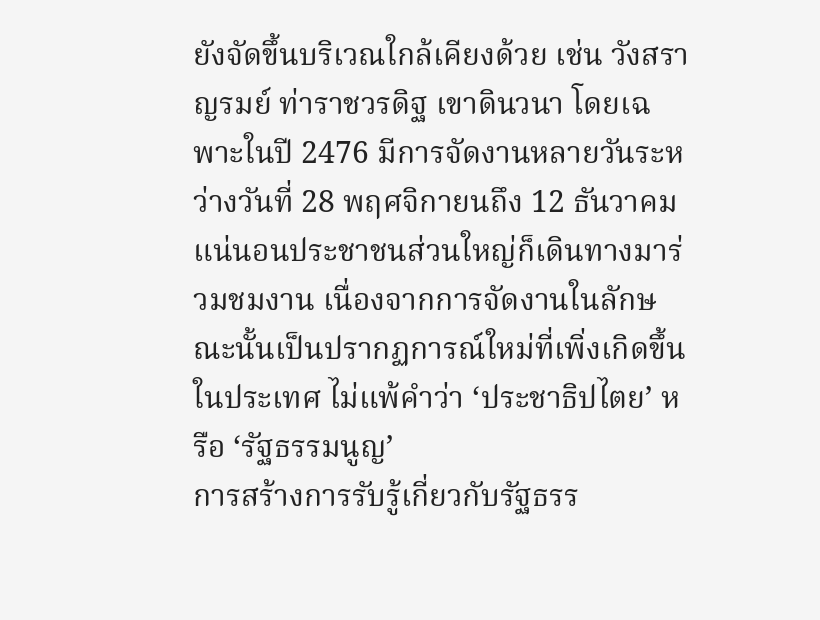ยังจัดขึ้นบริเวณใกล้เคียงด้วย เช่น วังสราญรมย์ ท่าราชวรดิฐ เขาดินวนา โดยเฉพาะในปี 2476 มีการจัดงานหลายวันระหว่างวันที่ 28 พฤศจิกายนถึง 12 ธันวาคม แน่นอนประชาชนส่วนใหญ่ก็เดินทางมาร่วมชมงาน เนื่องจากการจัดงานในลักษณะนั้นเป็นปรากฏการณ์ใหม่ที่เพิ่งเกิดขึ้นในประเทศ ไม่แพ้คำว่า ‘ประชาธิปไตย’ หรือ ‘รัฐธรรมนูญ’
การสร้างการรับรู้เกี่ยวกับรัฐธรร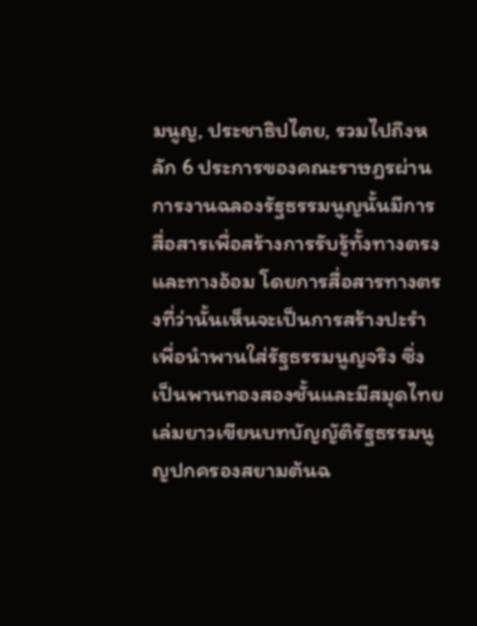มนูญ, ประชาธิปไตย, รวมไปถึงหลัก 6 ประการของคณะราษฎรผ่านการงานฉลองรัฐธรรมนูญนั้นมีการสื่อสารเพื่อสร้างการรับรู้ทั้งทางตรงและทางอ้อม โดยการสื่อสารทางตรงที่ว่านั้นเห็นจะเป็นการสร้างปะรำเพื่อนำพานใส่รัฐธรรมนูญจริง ซึ่งเป็นพานทองสองชั้นและมีสมุดไทยเล่มยาวเขียนบทบัญญัติรัฐธรรมนูญปกครองสยามต้นฉ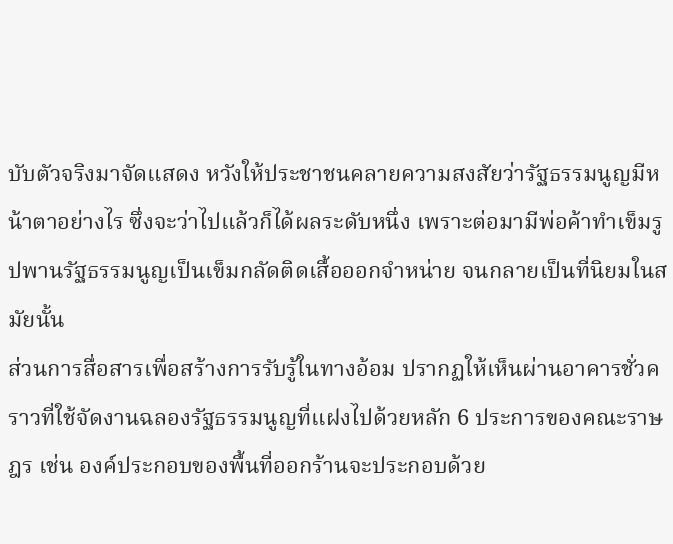บับตัวจริงมาจัดแสดง หวังให้ประชาชนคลายความสงสัยว่ารัฐธรรมนูญมีหน้าตาอย่างไร ซึ่งจะว่าไปแล้วก็ได้ผลระดับหนึ่ง เพราะต่อมามีพ่อค้าทำเข็มรูปพานรัฐธรรมนูญเป็นเข็มกลัดติดเสื้อออกจำหน่าย จนกลายเป็นที่นิยมในสมัยนั้น
ส่วนการสื่อสารเพื่อสร้างการรับรู้ในทางอ้อม ปรากฏให้เห็นผ่านอาคารชั่วคราวที่ใช้จัดงานฉลองรัฐธรรมนูญที่แฝงไปด้วยหลัก 6 ประการของคณะราษฎร เช่น องค์ประกอบของพื้นที่ออกร้านจะประกอบด้วย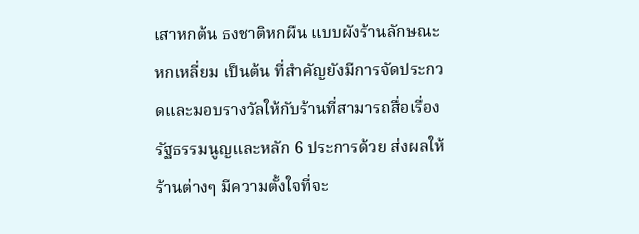เสาหกต้น ธงชาติหกผืน แบบผังร้านลักษณะหกเหลี่ยม เป็นต้น ที่สำคัญยังมีการจัดประกวดและมอบรางวัลให้กับร้านที่สามารถสื่อเรื่องรัฐธรรมนูญและหลัก 6 ประการด้วย ส่งผลให้ร้านต่างๆ มีความตั้งใจที่จะ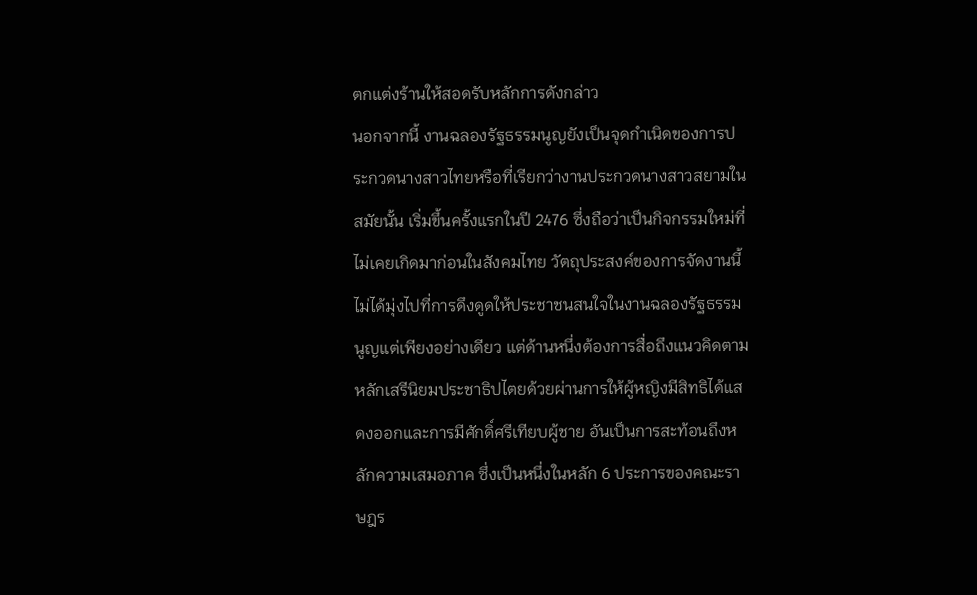ตกแต่งร้านให้สอดรับหลักการดังกล่าว
นอกจากนี้ งานฉลองรัฐธรรมนูญยังเป็นจุดกำเนิดของการประกวดนางสาวไทยหรือที่เรียกว่างานประกวดนางสาวสยามในสมัยนั้น เริ่มขึ้นครั้งแรกในปี 2476 ซึ่งถือว่าเป็นกิจกรรมใหม่ที่ไม่เคยเกิดมาก่อนในสังคมไทย วัตถุประสงค์ของการจัดงานนี้ไม่ได้มุ่งไปที่การดึงดูดให้ประชาชนสนใจในงานฉลองรัฐธรรมนูญแต่เพียงอย่างเดียว แต่ด้านหนึ่งต้องการสื่อถึงแนวคิดตามหลักเสรีนิยมประชาธิปไตยด้วยผ่านการให้ผู้หญิงมีสิทธิได้แสดงออกและการมีศักดิ์ศรีเทียบผู้ชาย อันเป็นการสะท้อนถึงหลักความเสมอภาค ซึ่งเป็นหนึ่งในหลัก 6 ประการของคณะราษฎร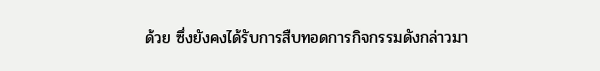ด้วย ซึ่งยังคงได้รับการสืบทอดการกิจกรรมดังกล่าวมา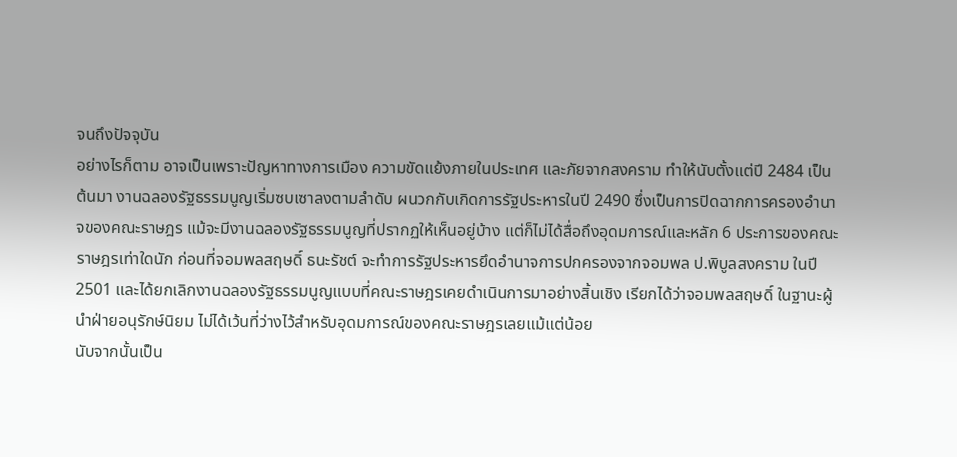จนถึงปัจจุบัน
อย่างไรก็ตาม อาจเป็นเพราะปัญหาทางการเมือง ความขัดแย้งภายในประเทศ และภัยจากสงคราม ทำให้นับตั้งแต่ปี 2484 เป็นต้นมา งานฉลองรัฐธรรมนูญเริ่มซบเซาลงตามลำดับ ผนวกกับเกิดการรัฐประหารในปี 2490 ซึ่งเป็นการปิดฉากการครองอำนาจของคณะราษฎร แม้จะมีงานฉลองรัฐธรรมนูญที่ปรากฏให้เห็นอยู่บ้าง แต่ก็ไม่ได้สื่อถึงอุดมการณ์และหลัก 6 ประการของคณะราษฎรเท่าใดนัก ก่อนที่จอมพลสฤษดิ์ ธนะรัชต์ จะทำการรัฐประหารยึดอำนาจการปกครองจากจอมพล ป.พิบูลสงคราม ในปี 2501 และได้ยกเลิกงานฉลองรัฐธรรมนูญแบบที่คณะราษฎรเคยดำเนินการมาอย่างสิ้นเชิง เรียกได้ว่าจอมพลสฤษดิ์ ในฐานะผู้นำฝ่ายอนุรักษ์นิยม ไม่ได้เว้นที่ว่างไว้สำหรับอุดมการณ์ของคณะราษฎรเลยแม้แต่น้อย
นับจากนั้นเป็น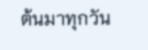ต้นมาทุกวัน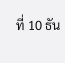ที่ 10 ธัน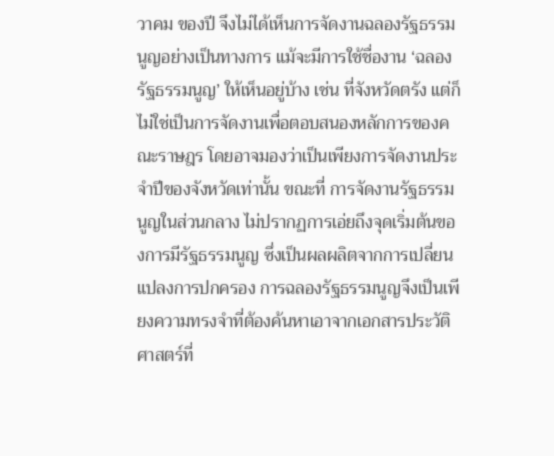วาคม ของปี จึงไม่ได้เห็นการจัดงานฉลองรัฐธรรมนูญอย่างเป็นทางการ แม้จะมีการใช้ชื่องาน ‘ฉลองรัฐธรรมนูญ’ ให้เห็นอยู่บ้าง เช่น ที่จังหวัดตรัง แต่ก็ไม่ใช่เป็นการจัดงานเพื่อตอบสนองหลักการของคณะราษฎร โดยอาจมองว่าเป็นเพียงการจัดงานประจำปีของจังหวัดเท่านั้น ขณะที่ การจัดงานรัฐธรรมนูญในส่วนกลาง ไม่ปรากฏการเอ่ยถึงจุดเริ่มต้นของการมีรัฐธรรมนูญ ซึ่งเป็นผลผลิตจากการเปลี่ยนแปลงการปกครอง การฉลองรัฐธรรมนูญจึงเป็นเพียงความทรงจำที่ต้องค้นหาเอาจากเอกสารประวัติศาสตร์ที่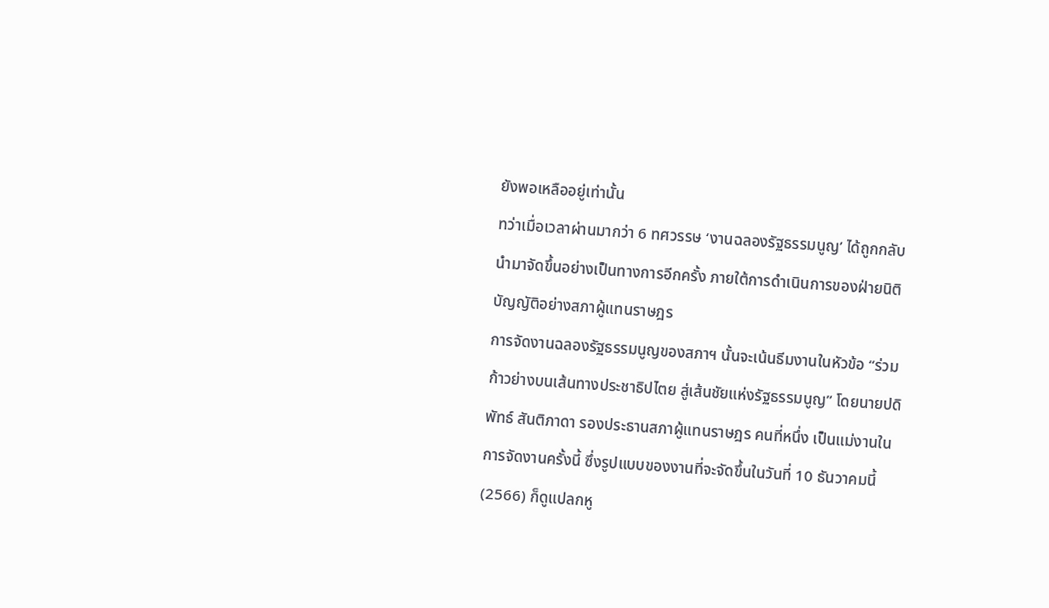ยังพอเหลืออยู่เท่านั้น
ทว่าเมื่อเวลาผ่านมากว่า 6 ทศวรรษ ‘งานฉลองรัฐธรรมนูญ’ ได้ถูกกลับนำมาจัดขึ้นอย่างเป็นทางการอีกครั้ง ภายใต้การดำเนินการของฝ่ายนิติบัญญัติอย่างสภาผู้แทนราษฎร
การจัดงานฉลองรัฐธรรมนูญของสภาฯ นั้นจะเน้นธีมงานในหัวข้อ “ร่วมก้าวย่างบนเส้นทางประชาธิปไตย สู่เส้นชัยแห่งรัฐธรรมนูญ” โดยนายปดิพัทธ์ สันติภาดา รองประธานสภาผู้แทนราษฎร คนที่หนึ่ง เป็นแม่งานในการจัดงานครั้งนี้ ซึ่งรูปแบบของงานที่จะจัดขึ้นในวันที่ 10 ธันวาคมนี้ (2566) ก็ดูแปลกหู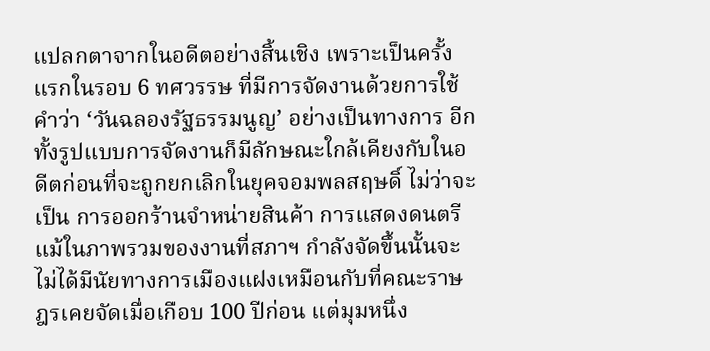แปลกตาจากในอดีตอย่างสิ้นเชิง เพราะเป็นครั้งแรกในรอบ 6 ทศวรรษ ที่มีการจัดงานด้วยการใช้คำว่า ‘วันฉลองรัฐธรรมนูญ’ อย่างเป็นทางการ อีกทั้งรูปแบบการจัดงานก็มีลักษณะใกล้เคียงกับในอดีตก่อนที่จะถูกยกเลิกในยุคจอมพลสฤษดิ์ ไม่ว่าจะเป็น การออกร้านจำหน่ายสินค้า การแสดงดนตรี
แม้ในภาพรวมของงานที่สภาฯ กำลังจัดขึ้นนั้นจะไม่ได้มีนัยทางการเมืองแฝงเหมือนกับที่คณะราษฎรเคยจัดเมื่อเกือบ 100 ปีก่อน แต่มุมหนึ่ง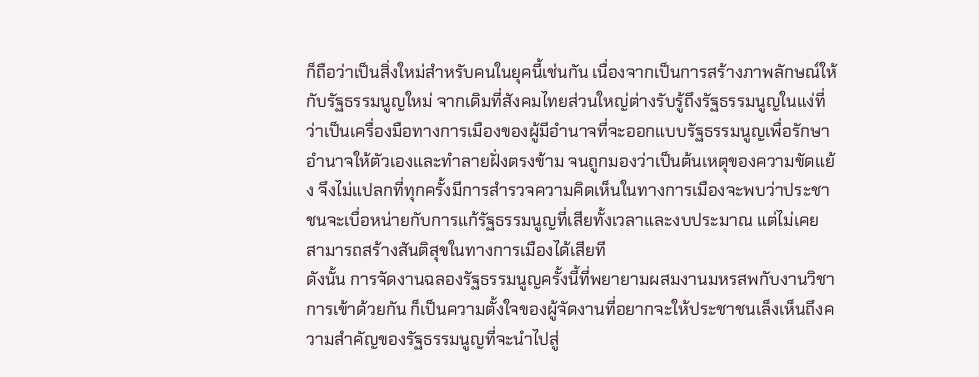ก็ถือว่าเป็นสิ่งใหม่สำหรับคนในยุคนี้เช่นกัน เนื่องจากเป็นการสร้างภาพลักษณ์ให้กับรัฐธรรมนูญใหม่ จากเดิมที่สังคมไทยส่วนใหญ่ต่างรับรู้ถึงรัฐธรรมนูญในแง่ที่ว่าเป็นเครื่องมือทางการเมืองของผู้มีอำนาจที่จะออกแบบรัฐธรรมนูญเพื่อรักษาอำนาจให้ตัวเองและทำลายฝั่งตรงข้าม จนถูกมองว่าเป็นต้นเหตุของความขัดแย้ง จึงไม่แปลกที่ทุกครั้งมีการสำรวจความคิดเห็นในทางการเมืองจะพบว่าประชาชนจะเบื่อหน่ายกับการแก้รัฐธรรมนูญที่เสียทั้งเวลาและงบประมาณ แต่ไม่เคยสามารถสร้างสันติสุขในทางการเมืองได้เสียที
ดังนั้น การจัดงานฉลองรัฐธรรมนูญครั้งนี้ที่พยายามผสมงานมหรสพกับงานวิชาการเข้าด้วยกัน ก็เป็นความตั้งใจของผู้จัดงานที่อยากจะให้ประชาชนเล็งเห็นถึงความสำคัญของรัฐธรรมนูญที่จะนำไปสู่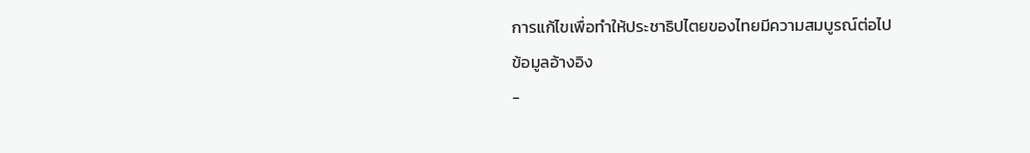การแก้ไขเพื่อทำให้ประชาธิปไตยของไทยมีความสมบูรณ์ต่อไป
ข้อมูลอ้างอิง
-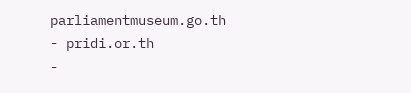parliamentmuseum.go.th
- pridi.or.th
-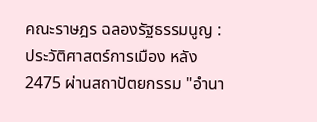คณะราษฎร ฉลองรัฐธรรมนูญ : ประวัติศาสตร์การเมือง หลัง2475 ผ่านสถาปัตยกรรม "อำนา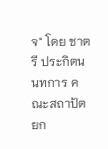จ" โดย ชาตรี ประกิตนนทการ คณะสถาปัตยก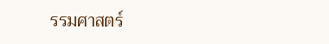รรมศาสตร์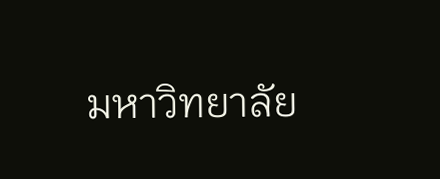มหาวิทยาลัย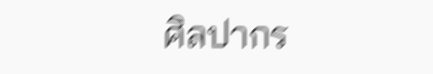ศิลปากร